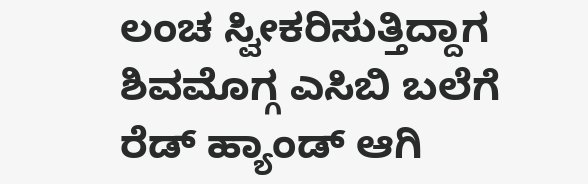ಲಂಚ ಸ್ವೀಕರಿಸುತ್ತಿದ್ದಾಗ ಶಿವಮೊಗ್ಗ ಎಸಿಬಿ ಬಲೆಗೆ ರೆಡ್ ಹ್ಯಾಂಡ್ ಆಗಿ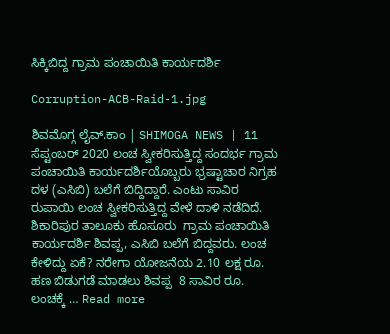ಸಿಕ್ಕಿಬಿದ್ದ ಗ್ರಾಮ ಪಂಚಾಯಿತಿ ಕಾರ್ಯದರ್ಶಿ

Corruption-ACB-Raid-1.jpg

ಶಿವಮೊಗ್ಗ ಲೈವ್.ಕಾಂ | SHIMOGA NEWS | 11 ಸೆಪ್ಟಂಬರ್ 2020 ಲಂಚ ಸ್ವೀಕರಿಸುತ್ತಿದ್ದ ಸಂದರ್ಭ ಗ್ರಾಮ ಪಂಚಾಯಿತಿ ಕಾರ್ಯದರ್ಶಿಯೊಬ್ಬರು ಭ್ರಷ್ಟಾಚಾರ ನಿಗ್ರಹ ದಳ (ಎಸಿಬಿ) ಬಲೆಗೆ ಬಿದ್ದಿದ್ದಾರೆ. ಎಂಟು ಸಾವಿರ ರುಪಾಯಿ ಲಂಚ ಸ್ವೀಕರಿಸುತ್ತಿದ್ದ ವೇಳೆ ದಾಳಿ ನಡೆದಿದೆ. ಶಿಕಾರಿಪುರ ತಾಲೂಕು ಹೊಸೂರು  ಗ್ರಾಮ ಪಂಚಾಯಿತಿ ಕಾರ್ಯದರ್ಶಿ ಶಿವಪ್ಪ, ಎಸಿಬಿ ಬಲೆಗೆ ಬಿದ್ದವರು. ಲಂಚ ಕೇಳಿದ್ದು ಏಕೆ? ನರೇಗಾ ಯೋಜನೆಯ 2.10 ಲಕ್ಷ ರೂ. ಹಣ ಬಿಡುಗಡೆ ಮಾಡಲು ಶಿವಪ್ಪ  8 ಸಾವಿರ ರೂ. ಲಂಚಕ್ಕೆ … Read more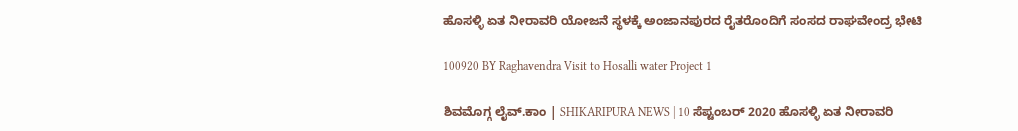ಹೊಸಳ್ಳಿ ಏತ ನೀರಾವರಿ ಯೋಜನೆ ಸ್ಥಳಕ್ಕೆ ಅಂಜಾನಪುರದ ರೈತರೊಂದಿಗೆ ಸಂಸದ ರಾಘವೇಂದ್ರ ಭೇಟಿ

100920 BY Raghavendra Visit to Hosalli water Project 1

ಶಿವಮೊಗ್ಗ ಲೈವ್.ಕಾಂ | SHIKARIPURA NEWS | 10 ಸೆಪ್ಟಂಬರ್ 2020 ಹೊಸಳ್ಳಿ ಏತ ನೀರಾವರಿ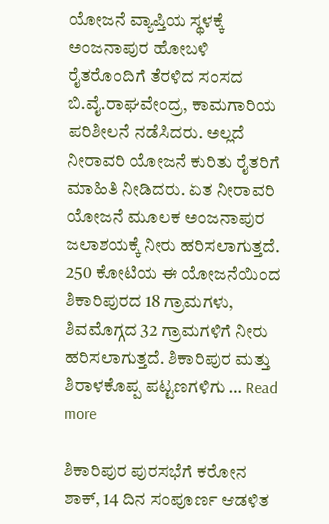ಯೋಜನೆ ವ್ಯಾಪ್ತಿಯ ಸ್ಥಳಕ್ಕೆ ಅಂಜನಾಪುರ ಹೋಬಳಿ ರೈತರೊಂದಿಗೆ ತೆರಳಿದ ಸಂಸದ ಬಿ.ವೈ.ರಾಘವೇಂದ್ರ, ಕಾಮಗಾರಿಯ ಪರಿಶೀಲನೆ ನಡೆಸಿದರು. ಅಲ್ಲದೆ ನೀರಾವರಿ ಯೋಜನೆ ಕುರಿತು ರೈತರಿಗೆ ಮಾಹಿತಿ ನೀಡಿದರು. ಏತ ನೀರಾವರಿ ಯೋಜನೆ ಮೂಲಕ ಅಂಜನಾಪುರ ಜಲಾಶಯಕ್ಕೆ ನೀರು ಹರಿಸಲಾಗುತ್ತದೆ. 250 ಕೋಟಿಯ ಈ ಯೋಜನೆಯಿಂದ ಶಿಕಾರಿಪುರದ 18 ಗ್ರಾಮಗಳು, ಶಿವಮೊಗ್ಗದ 32 ಗ್ರಾಮಗಳಿಗೆ ನೀರು ಹರಿಸಲಾಗುತ್ತದೆ. ಶಿಕಾರಿಪುರ ಮತ್ತು ಶಿರಾಳಕೊಪ್ಪ ಪಟ್ಟಣಗಳಿಗು … Read more

ಶಿಕಾರಿಪುರ ಪುರಸಭೆಗೆ ಕರೋನ ಶಾಕ್, 14 ದಿನ ಸಂಪೂರ್ಣ ಆಡಳಿತ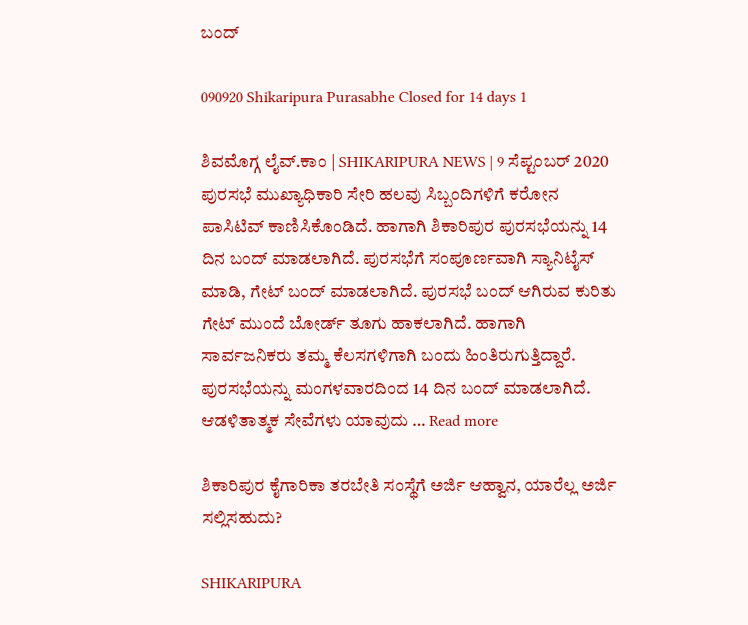ಬಂದ್

090920 Shikaripura Purasabhe Closed for 14 days 1

ಶಿವಮೊಗ್ಗ ಲೈವ್.ಕಾಂ | SHIKARIPURA NEWS | 9 ಸೆಪ್ಟಂಬರ್ 2020 ಪುರಸಭೆ ಮುಖ್ಯಾಧಿಕಾರಿ ಸೇರಿ ಹಲವು ಸಿಬ್ಬಂದಿಗಳಿಗೆ ಕರೋನ ಪಾಸಿಟಿವ್ ಕಾಣಿಸಿಕೊಂಡಿದೆ. ಹಾಗಾಗಿ ಶಿಕಾರಿಪುರ ಪುರಸಭೆಯನ್ನು 14 ದಿನ ಬಂದ್ ಮಾಡಲಾಗಿದೆ. ಪುರಸಭೆಗೆ ಸಂಪೂರ್ಣವಾಗಿ ಸ್ಯಾನಿಟೈಸ್ ಮಾಡಿ, ಗೇಟ್ ಬಂದ್ ಮಾಡಲಾಗಿದೆ. ಪುರಸಭೆ ಬಂದ್ ಆಗಿರುವ ಕುರಿತು ಗೇಟ್ ಮುಂದೆ ಬೋರ್ಡ್ ತೂಗು ಹಾಕಲಾಗಿದೆ. ಹಾಗಾಗಿ ಸಾರ್ವಜನಿಕರು ತಮ್ಮ ಕೆಲಸಗಳಿಗಾಗಿ ಬಂದು ಹಿಂತಿರುಗುತ್ತಿದ್ದಾರೆ. ಪುರಸಭೆಯನ್ನು ಮಂಗಳವಾರದಿಂದ 14 ದಿನ ಬಂದ್ ಮಾಡಲಾಗಿದೆ. ಆಡಳಿತಾತ್ಮಕ ಸೇವೆಗಳು ಯಾವುದು … Read more

ಶಿಕಾರಿಪುರ ಕೈಗಾರಿಕಾ ತರಬೇತಿ ಸಂಸ್ಥೆಗೆ ಅರ್ಜಿ ಆಹ್ವಾನ, ಯಾರೆಲ್ಲ ಅರ್ಜಿ ಸಲ್ಲಿಸಹುದು?

SHIKARIPURA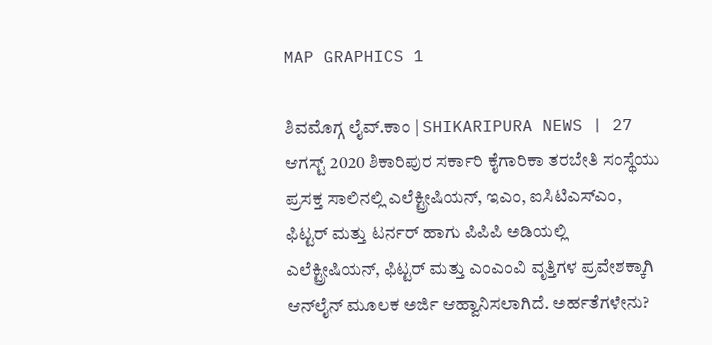MAP GRAPHICS 1

ಶಿವಮೊಗ್ಗ ಲೈವ್.ಕಾಂ | SHIKARIPURA NEWS | 27 ಆಗಸ್ಟ್ 2020 ಶಿಕಾರಿಪುರ ಸರ್ಕಾರಿ ಕೈಗಾರಿಕಾ ತರಬೇತಿ ಸಂ‍ಸ್ಥೆಯು ಪ್ರಸಕ್ತ ಸಾಲಿನಲ್ಲಿ ಎಲೆಕ್ಟ್ರೀಷಿಯನ್‌, ಇಎಂ, ಐಸಿಟಿಎಸ್‌ಎಂ, ಫಿಟ್ಟರ್‌ ಮತ್ತು ಟರ್ನರ್‌ ಹಾಗು ಪಿಪಿಪಿ ಅಡಿಯಲ್ಲಿ ಎಲೆಕ್ಟ್ರೀಷಿಯನ್‌, ಫಿಟ್ಟರ್‌ ಮತ್ತು ಎಂಎಂವಿ ವೃತ್ತಿಗಳ ಪ್ರವೇಶಕ್ಕಾಗಿ ಆನ್‌ಲೈನ್‌ ಮೂಲಕ ಅರ್ಜಿ ಆಹ್ವಾನಿಸಲಾಗಿದೆ. ಅರ್ಹತೆಗಳೇನು?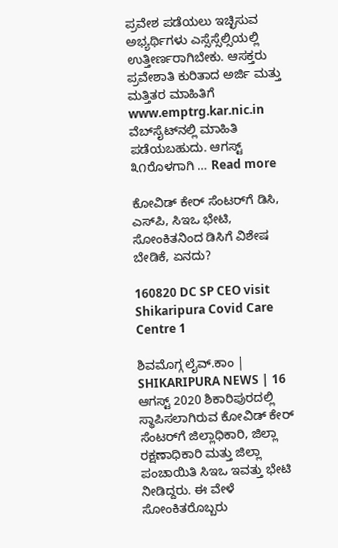ಪ್ರವೇಶ ಪಡೆಯಲು ಇಚ್ಛಿಸುವ ಅಭ್ಯರ್ಥಿಗಳು ಎಸ್ಸೆಸ್ಸೆಲ್ಸಿಯಲ್ಲಿ ಉತ್ತೀರ್ಣರಾಗಿಬೇಕು. ಆಸಕ್ತರು ಪ್ರವೇಶಾತಿ ಕುರಿತಾದ ಅರ್ಜಿ ಮತ್ತು ಮತ್ತಿತರ ಮಾಹಿತಿಗೆ www.emptrg.kar.nic.in ವೆಬ್‌ಸೈಟ್‌ನಲ್ಲಿ ಮಾಹಿತಿ ಪಡೆಯಬಹುದು. ಆಗಸ್ಟ್‌ ೩೧ರೊಳಗಾಗಿ … Read more

ಕೋವಿಡ್ ಕೇರ್ ಸೆಂಟರ್‍‍ಗೆ ಡಿಸಿ, ಎಸ್‍ಪಿ, ಸಿಇಒ ಭೇಟಿ, ಸೋಂಕಿತನಿಂದ ಡಿಸಿಗೆ ವಿಶೇಷ ಬೇಡಿಕೆ, ಏನದು?

160820 DC SP CEO visit Shikaripura Covid Care Centre 1

ಶಿವಮೊಗ್ಗ ಲೈವ್.ಕಾಂ | SHIKARIPURA NEWS | 16 ಆಗಸ್ಟ್ 2020 ಶಿಕಾರಿಪುರದಲ್ಲಿ ಸ್ಥಾಪಿಸಲಾಗಿರುವ ಕೋವಿಡ್‌ ಕೇರ್‌ ಸೆಂಟರ್‌ಗೆ ಜಿಲ್ಲಾಧಿಕಾರಿ, ಜಿಲ್ಲಾ ರಕ್ಷಣಾಧಿಕಾರಿ ಮತ್ತು ಜಿಲ್ಲಾ ಪಂಚಾಯಿತಿ ಸಿಇಒ ಇವತ್ತು ಭೇಟಿ ನೀಡಿದ್ದರು. ಈ ವೇಳೆ ಸೋಂಕಿತರೊಬ್ಬರು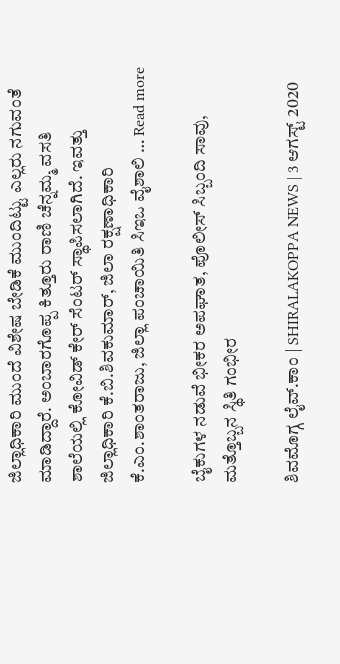ಜಿಲ್ಲಾಧಿಕಾರಿ ಮುಂದೆ ವಿಶೇಷ ಬೇಡಿಕೆ ಮುಂದಿಟ್ಟು ಎಲ್ಲರು ನಗುವಂತೆ ಮಾಡಿದ್ದಾರೆ. ಅಂಬಾರಗೊಪ್ಪ ಕಿತ್ತೂರು ರಾಣಿ ಚೆನ್ನಮ್ಮ ವಸತಿ ಶಾಲೆಯಲ್ಲಿ ಕೋವಿಡ್‌ ಕೇರ್‌ ಸೆಂಟರ್‌ ಸ್ಥಾಪಿಸಲಾಗಿದೆ. ಇವತ್ತು ಜಿಲ್ಲಾಧಿಕಾರಿ ಕೆ.ಬಿ.ಶಿವಕುಮಾರ್‌, ಜಿಲಾ ರಕ್ಷಣಾಧಿಕಾರಿ ಕೆ.ಎಂ.ಶಾಂತರಾಜು, ಜಿಲ್ಲಾ ಪಂಚಾಯಿತಿ ಸಿಇಒ ವೈಶಾಲಿ … Read more

ಬೈಕುಗಳ ನಡುವೆ ಭೀಕರ ಅಪಘಾತ, ಪೊಲೀಸ್ ಸಿಬ್ಬಂದಿ ಸಾವು, ಮತ್ತೊಬ್ಬನ ಸ್ಥಿತಿ ಗಂಭೀರ

ಶಿವಮೊಗ್ಗ ಲೈವ್.ಕಾಂ | SHIRALAKOPPA NEWS | 3 ಆಗಸ್ಟ್ 2020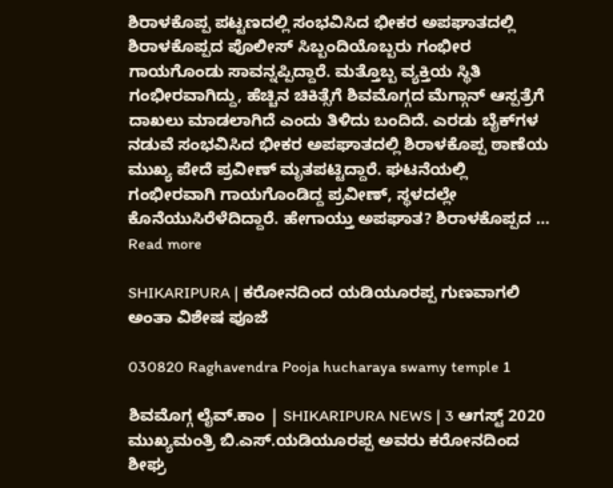ಶಿರಾಳಕೊಪ್ಪ ಪಟ್ಟಣದಲ್ಲಿ ಸಂಭವಿಸಿದ ಭೀಕರ ಅಪಘಾತದಲ್ಲಿ ಶಿರಾಳಕೊಪ್ಪದ ಪೊಲೀಸ್ ಸಿಬ್ಬಂದಿಯೊಬ್ಬರು ಗಂಭೀರ ಗಾಯಗೊಂಡು ಸಾವನ್ನಪ್ಪಿದ್ದಾರೆ. ಮತ್ತೊಬ್ಬ ವ್ಯಕ್ತಿಯ ಸ್ಥಿತಿ ಗಂಭೀರವಾಗಿದ್ದು, ಹೆಚ್ಚಿನ ಚಿಕಿತ್ಸೆಗೆ ಶಿವಮೊಗ್ಗದ ಮೆಗ್ಗಾನ್ ಆಸ್ಪತ್ರೆಗೆ ದಾಖಲು ಮಾಡಲಾಗಿದೆ ಎಂದು ತಿಳಿದು ಬಂದಿದೆ. ಎರಡು ಬೈಕ್‍ಗಳ ನಡುವೆ ಸಂಭವಿಸಿದ ಭೀಕರ ಅಪಘಾತದಲ್ಲಿ ಶಿರಾಳಕೊಪ್ಪ ಠಾಣೆಯ ಮುಖ್ಯ ಪೇದೆ ಪ್ರವೀಣ್ ಮೃತಪಟ್ಟಿದ್ದಾರೆ. ಘಟನೆಯಲ್ಲಿ ಗಂಭೀರವಾಗಿ ಗಾಯಗೊಂಡಿದ್ದ ಪ್ರವೀಣ್, ಸ್ಥಳದಲ್ಲೇ ಕೊನೆಯುಸಿರೆಳೆದಿದ್ದಾರೆ. ಹೇಗಾಯ್ತು ಅಪಘಾತ? ಶಿರಾಳಕೊಪ್ಪದ … Read more

SHIKARIPURA | ಕರೋನದಿಂದ ಯಡಿಯೂರಪ್ಪ ಗುಣವಾಗಲಿ ಅಂತಾ ವಿಶೇಷ ಪೂಜೆ

030820 Raghavendra Pooja hucharaya swamy temple 1

ಶಿವಮೊಗ್ಗ ಲೈವ್.ಕಾಂ | SHIKARIPURA NEWS | 3 ಆಗಸ್ಟ್ 2020 ಮುಖ್ಯಮಂತ್ರಿ ಬಿ.ಎಸ್.ಯಡಿಯೂರಪ್ಪ ಅವರು ಕರೋನದಿಂದ ಶೀಘ್ರ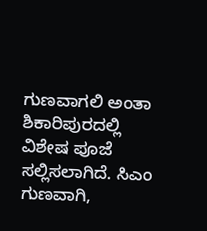ಗುಣವಾಗಲಿ ಅಂತಾ ಶಿಕಾರಿಪುರದಲ್ಲಿ ವಿಶೇಷ ಪೂಜೆ ಸಲ್ಲಿಸಲಾಗಿದೆ. ಸಿಎಂ ಗುಣವಾಗಿ,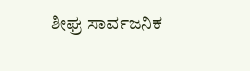ಶೀಘ್ರ ಸಾರ್ವಜನಿಕ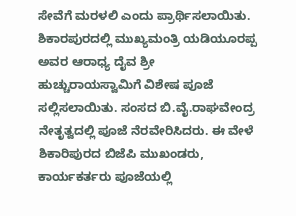ಸೇವೆಗೆ ಮರಳಲಿ ಎಂದು ಪ್ರಾರ್ಥಿಸಲಾಯಿತು. ಶಿಕಾರಪುರದಲ್ಲಿ ಮುಖ್ಯಮಂತ್ರಿ ಯಡಿಯೂರಪ್ಪ ಅವರ ಆರಾಧ್ಯ ದೈವ ಶ್ರೀ ಹುಚ್ಚುರಾಯಸ್ವಾಮಿಗೆ ವಿಶೇಷ ಪೂಜೆ ಸಲ್ಲಿಸಲಾಯಿತು. ಸಂಸದ ಬಿ.ವೈ.ರಾಘವೇಂದ್ರ ನೇತೃತ್ವದಲ್ಲಿ ಪೂಜೆ ನೆರವೇರಿಸಿದರು. ಈ ವೇಳೆ ಶಿಕಾರಿಪುರದ ಬಿಜೆಪಿ ಮುಖಂಡರು, ಕಾರ್ಯಕರ್ತರು ಪೂಜೆಯಲ್ಲಿ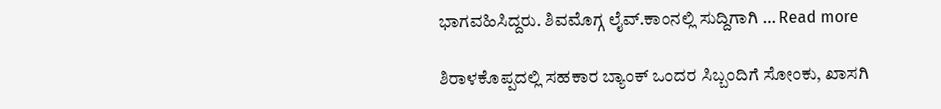ಭಾಗವಹಿಸಿದ್ದರು. ಶಿವಮೊಗ್ಗ ಲೈವ್.ಕಾಂನಲ್ಲಿ ಸುದ್ದಿಗಾಗಿ … Read more

ಶಿರಾಳಕೊಪ್ಪದಲ್ಲಿ ಸಹಕಾರ ಬ್ಯಾಂಕ್ ಒಂದರ ಸಿಬ್ಬಂದಿಗೆ ಸೋಂಕು, ಖಾಸಗಿ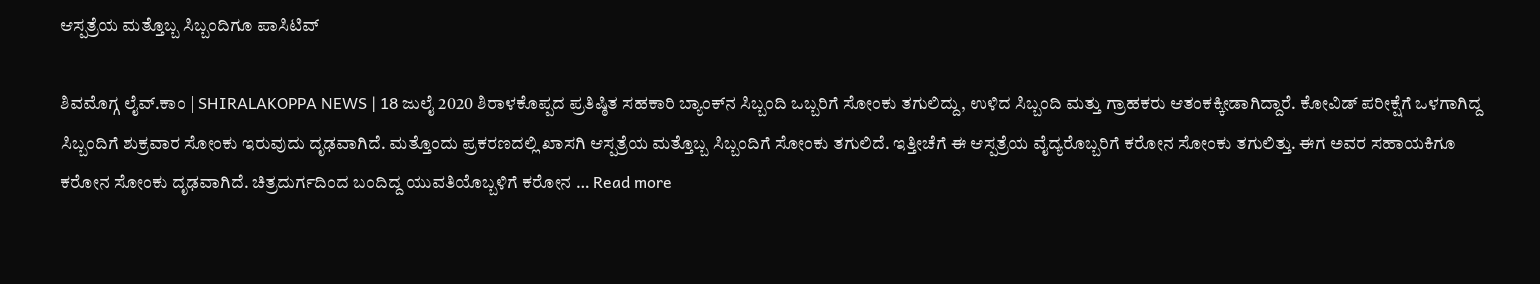ಆಸ್ಪತ್ರೆಯ ಮತ್ತೊಬ್ಬ ಸಿಬ್ಬಂದಿಗೂ ಪಾಸಿಟಿವ್

ಶಿವಮೊಗ್ಗ ಲೈವ್.ಕಾಂ | SHIRALAKOPPA NEWS | 18 ಜುಲೈ 2020 ಶಿರಾಳಕೊಪ್ಪದ ಪ್ರತಿಷ್ಠಿತ ಸಹಕಾರಿ ಬ್ಯಾಂಕ್‍ನ ಸಿಬ್ಬಂದಿ ಒಬ್ಬರಿಗೆ ಸೋಂಕು ತಗುಲಿದ್ದು, ಉಳಿದ ಸಿಬ್ಬಂದಿ ಮತ್ತು ಗ್ರಾಹಕರು ಆತಂಕಕ್ಕೀಡಾಗಿದ್ದಾರೆ. ಕೋವಿಡ್ ಪರೀಕ್ಷೆಗೆ ಒಳಗಾಗಿದ್ದ ಸಿಬ್ಬಂದಿಗೆ ಶುಕ್ರವಾರ ಸೋಂಕು ಇರುವುದು ದೃಢವಾಗಿದೆ. ಮತ್ತೊಂದು ಪ್ರಕರಣದಲ್ಲಿ ಖಾಸಗಿ ಆಸ್ಪತ್ರೆಯ ಮತ್ತೊಬ್ಬ ಸಿಬ್ಬಂದಿಗೆ ಸೋಂಕು ತಗುಲಿದೆ. ಇತ್ತೀಚೆಗೆ ಈ ಆಸ್ಪತ್ರೆಯ ವೈದ್ಯರೊಬ್ಬರಿಗೆ ಕರೋನ ಸೋಂಕು ತಗುಲಿತ್ತು. ಈಗ ಅವರ ಸಹಾಯಕಿಗೂ ಕರೋನ ಸೋಂಕು ದೃಢವಾಗಿದೆ. ಚಿತ್ರದುರ್ಗದಿಂದ ಬಂದಿದ್ದ ಯುವತಿಯೊಬ್ಬಳಿಗೆ ಕರೋನ … Read more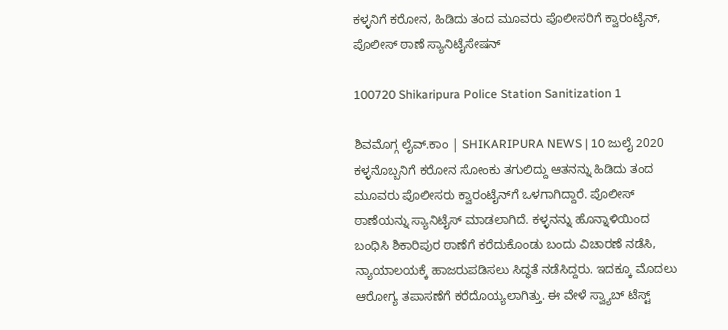ಕಳ್ಳನಿಗೆ ಕರೋನ, ಹಿಡಿದು ತಂದ ಮೂವರು ಪೊಲೀಸರಿಗೆ ಕ್ವಾರಂಟೈನ್, ಪೊಲೀಸ್ ಠಾಣೆ ಸ್ಯಾನಿಟೈಸೇಷನ್

100720 Shikaripura Police Station Sanitization 1

ಶಿವಮೊಗ್ಗ ಲೈವ್.ಕಾಂ | SHIKARIPURA NEWS | 10 ಜುಲೈ 2020 ಕಳ್ಳನೊಬ್ಬನಿಗೆ ಕರೋನ ಸೋಂಕು ತಗುಲಿದ್ದು ಆತನನ್ನು ಹಿಡಿದು ತಂದ ಮೂವರು ಪೊಲೀಸರು ಕ್ವಾರಂಟೈನ್‍ಗೆ ಒಳಗಾಗಿದ್ದಾರೆ. ಪೊಲೀಸ್ ಠಾಣೆಯನ್ನು ಸ್ಯಾನಿಟೈಸ್ ಮಾಡಲಾಗಿದೆ. ಕಳ್ಳನನ್ನು ಹೊನ್ನಾಳಿಯಿಂದ ಬಂಧಿಸಿ ಶಿಕಾರಿಪುರ ಠಾಣೆಗೆ ಕರೆದುಕೊಂಡು ಬಂದು ವಿಚಾರಣೆ ನಡೆಸಿ, ನ್ಯಾಯಾಲಯಕ್ಕೆ ಹಾಜರುಪಡಿಸಲು ಸಿದ್ಧತೆ ನಡೆಸಿದ್ದರು. ಇದಕ್ಕೂ ಮೊದಲು ಆರೋಗ್ಯ ತಪಾಸಣೆಗೆ ಕರೆದೊಯ್ಯಲಾಗಿತ್ತು. ಈ ವೇಳೆ ಸ್ವ್ಯಾಬ್ ಟೆಸ್ಟ್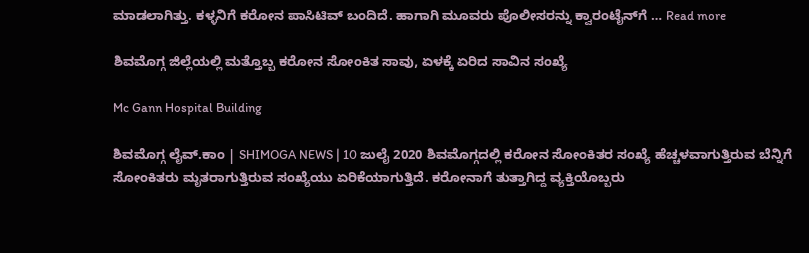ಮಾಡಲಾಗಿತ್ತು. ಕಳ್ಳನಿಗೆ ಕರೋನ ಪಾಸಿಟಿವ್ ಬಂದಿದೆ. ಹಾಗಾಗಿ ಮೂವರು ಪೊಲೀಸರನ್ನು ಕ್ವಾರಂಟೈನ್‍ಗೆ … Read more

ಶಿವಮೊಗ್ಗ ಜಿಲ್ಲೆಯಲ್ಲಿ ಮತ್ತೊಬ್ಬ ಕರೋನ ಸೋಂಕಿತ ಸಾವು, ಏಳಕ್ಕೆ ಏರಿದ ಸಾವಿನ ಸಂಖ್ಯೆ

Mc Gann Hospital Building

ಶಿವಮೊಗ್ಗ ಲೈವ್.ಕಾಂ | SHIMOGA NEWS | 10 ಜುಲೈ 2020 ಶಿವಮೊಗ್ಗದಲ್ಲಿ ಕರೋನ ಸೋಂಕಿತರ ಸಂಖ್ಯೆ ಹೆಚ್ಚಳವಾಗುತ್ತಿರುವ ಬೆನ್ನಿಗೆ ಸೋಂಕಿತರು ಮೃತರಾಗುತ್ತಿರುವ ಸಂಖ್ಯೆಯು ಏರಿಕೆಯಾಗುತ್ತಿದೆ. ಕರೋನಾಗೆ ತುತ್ತಾಗಿದ್ದ ವ್ಯಕ್ತಿಯೊಬ್ಬರು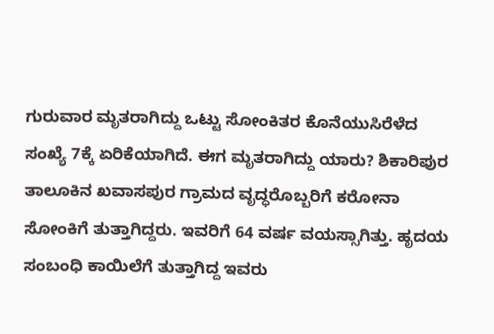ಗುರುವಾರ ಮೃತರಾಗಿದ್ದು ಒಟ್ಟು ಸೋಂಕಿತರ ಕೊನೆಯುಸಿರೆಳೆದ ಸಂಖ್ಯೆ 7ಕ್ಕೆ ಏರಿಕೆಯಾಗಿದೆ. ಈಗ ಮೃತರಾಗಿದ್ದು ಯಾರು? ಶಿಕಾರಿಪುರ ತಾಲೂಕಿನ ಖವಾಸಪುರ ಗ್ರಾಮದ ವೃದ್ಧರೊಬ್ಬರಿಗೆ ಕರೋನಾ ಸೋಂಕಿಗೆ ತುತ್ತಾಗಿದ್ದರು. ಇವರಿಗೆ 64 ವರ್ಷ ವಯಸ್ಸಾಗಿತ್ತು. ಹೃದಯ ಸಂಬಂಧಿ ಕಾಯಿಲೆಗೆ ತುತ್ತಾಗಿದ್ದ ಇವರು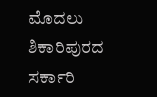ಮೊದಲು ಶಿಕಾರಿಪುರದ ಸರ್ಕಾರಿ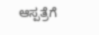ಆಸ್ಪತ್ರೆಗೆ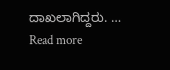ದಾಖಲಾಗಿದ್ದರು. … Read more